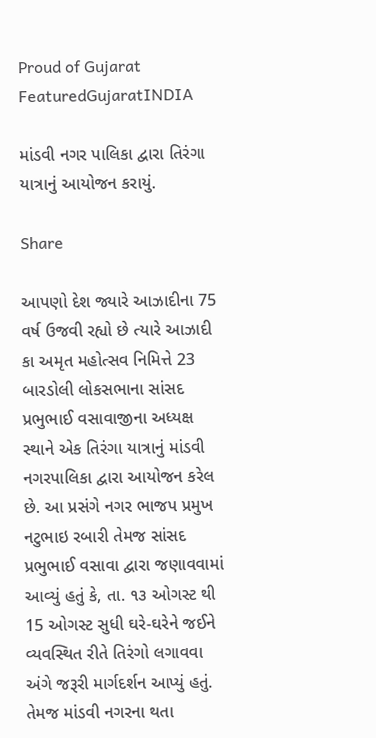Proud of Gujarat
FeaturedGujaratINDIA

માંડવી નગર પાલિકા દ્વારા તિરંગા યાત્રાનું આયોજન કરાયું.

Share

આપણો દેશ જ્યારે આઝાદીના 75 વર્ષ ઉજવી રહ્યો છે ત્યારે આઝાદી કા અમૃત મહોત્સવ નિમિત્તે 23 બારડોલી લોકસભાના સાંસદ પ્રભુભાઈ વસાવાજીના અધ્યક્ષ સ્થાને એક તિરંગા યાત્રાનું માંડવી નગરપાલિકા દ્વારા આયોજન કરેલ છે. આ પ્રસંગે નગર ભાજપ પ્રમુખ નટુભાઇ રબારી તેમજ સાંસદ પ્રભુભાઈ વસાવા દ્વારા જણાવવામાં આવ્યું હતું કે, તા. ૧૩ ઓગસ્ટ થી 15 ઓગસ્ટ સુધી ઘરે-ઘરેને જઈને વ્યવસ્થિત રીતે તિરંગો લગાવવા અંગે જરૂરી માર્ગદર્શન આપ્યું હતું. તેમજ માંડવી નગરના થતા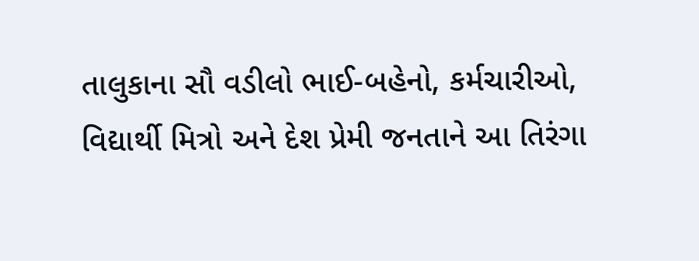તાલુકાના સૌ વડીલો ભાઈ-બહેનો, કર્મચારીઓ, વિદ્યાર્થી મિત્રો અને દેશ પ્રેમી જનતાને આ તિરંગા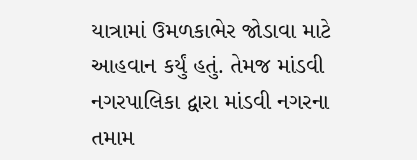યાત્રામાં ઉમળકાભેર જોડાવા માટે આહવાન કર્યું હતું. તેમજ માંડવી નગરપાલિકા દ્વારા માંડવી નગરના તમામ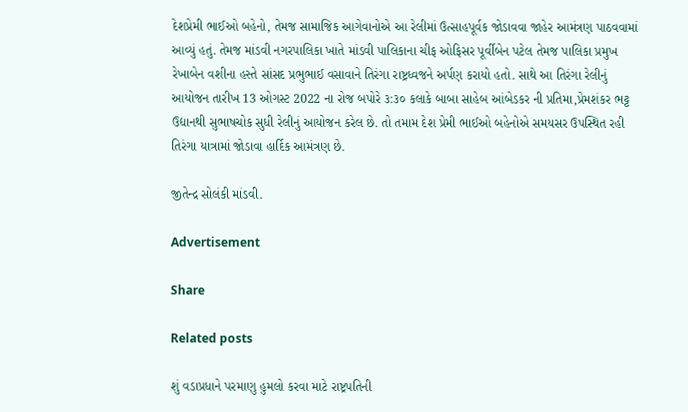દેશપ્રેમી ભાઈઓ બહેનો, તેમજ સામાજિક આગેવાનોએ આ રેલીમાં ઉત્સાહપૂર્વક જોડાવવા જાહેર આમંત્રણ પાઠવવામાં આવ્યું હતું. તેમજ માંડવી નગરપાલિકા ખાતે માંડવી પાલિકાના ચીફ ઓફિસર પૂર્વીબેન પટેલ તેમજ પાલિકા પ્રમુખ રેખાબેન વશીના હસ્તે સાંસદ પ્રભુભાઈ વસાવાને તિરંગા રાષ્ટ્રધ્વજને અર્પણ કરાયો હતો. સાથે આ તિરંગા રેલીનું આયોજન તારીખ 13 ઓગસ્ટ 2022 ના રોજ બપોરે ૩:૩૦ કલાકે બાબા સાહેબ આંબેડકર ની પ્રતિમા,પ્રેમશંકર ભટ્ટ ઉદ્યાનથી સુભાષચોક સુધી રેલીનું આયોજન કરેલ છે. તો તમામ દેશ પ્રેમી ભાઈઓ બહેનોએ સમયસર ઉપસ્થિત રહી તિરંગા યાત્રામાં જોડાવા હાર્દિક આમંત્રણ છે.

જીતેન્દ્ર સોલંકી માંડવી.

Advertisement

Share

Related posts

શું વડાપ્રધાને પરમાણુ હુમલો કરવા માટે રાષ્ટ્રપતિની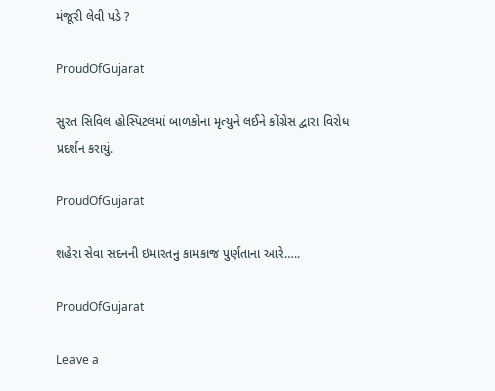મંજૂરી લેવી પડે ?

ProudOfGujarat

સુરત સિવિલ હોસ્પિટલમાં બાળકોના મૃત્યુને લઈને કોંગ્રેસ દ્વારા વિરોધ પ્રદર્શન કરાયું.

ProudOfGujarat

શહેરા સેવા સદનની ઇમારતનુ કામકાજ પુર્ણતાના આરે…..

ProudOfGujarat

Leave a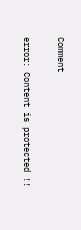Comment

error: Content is protected !!